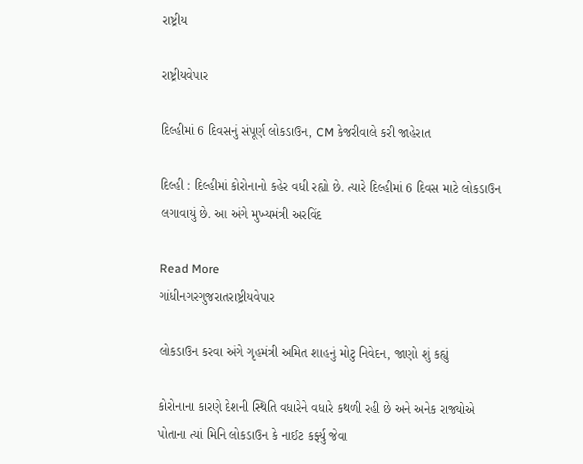રાષ્ટ્રીય

રાષ્ટ્રીયવેપાર

દિલ્હીમાં 6 દિવસનું સંપૂર્ણ લોકડાઉન, CM કેજરીવાલે કરી જાહેરાત

દિલ્હી : દિલ્હીમાં કોરોનાનો કહેર વધી રહ્યો છે. ત્યારે દિલ્હીમાં 6 દિવસ માટે લોકડાઉન લગાવાયું છે. આ અંગે મુખ્યમંત્રી અરવિંદ

Read More
ગાંધીનગરગુજરાતરાષ્ટ્રીયવેપાર

લોકડાઉન કરવા અંગે ગૃહમંત્રી અમિત શાહનું મોટુ નિવેદન, જાણો શું કહ્યું

કોરોનાના કારણે દેશની સ્થિતિ વધારેને વધારે કથળી રહી છે અને અનેક રાજ્યોએ પોતાના ત્યાં મિનિ લોકડાઉન કે નાઈટ કર્ફ્યુ જેવા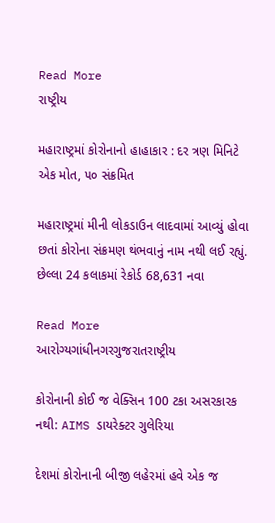Read More
રાષ્ટ્રીય

મહારાષ્ટ્રમાં કોરોનાનો હાહાકાર : દર ત્રણ મિનિટે એક મોત, ૫૦ સંક્રમિત

મહારાષ્ટ્રમાં મીની લોકડાઉન લાદવામાં આવ્યું હોવા છતાં કોરોના સંક્રમણ થંભવાનું નામ નથી લઈ રહ્યું. છેલ્લા 24 કલાકમાં રેકોર્ડ 68,631 નવા

Read More
આરોગ્યગાંધીનગરગુજરાતરાષ્ટ્રીય

કોરોનાની કોઈ જ વેક્સિન 100 ટકા અસરકારક નથી: AIMS ડાયરેક્ટર ગુલેરિયા

દેશમાં કોરોનાની બીજી લહેરમાં હવે એક જ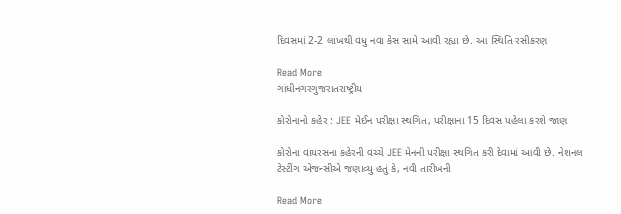દિવસમાં 2-2 લાખથી વધુ નવા કેસ સામે આવી રહ્યા છે. આ સ્થિતિ રસીકરણ

Read More
ગાંધીનગરગુજરાતરાષ્ટ્રીય

કોરોનાનો કહેર : JEE મેઈન પરીક્ષા સ્થગિત, પરીક્ષાના 15 દિવસ પહેલા કરશે જાણ

કોરોના વાયરસના કહેરની વચ્ચે JEE મેનની પરીક્ષા સ્થગિત કરી દેવામાં આવી છે. નેશનલ ટેસ્ટીંગ એજન્સીએ જણાવ્યુ હતું કે, નવી તારીખની

Read More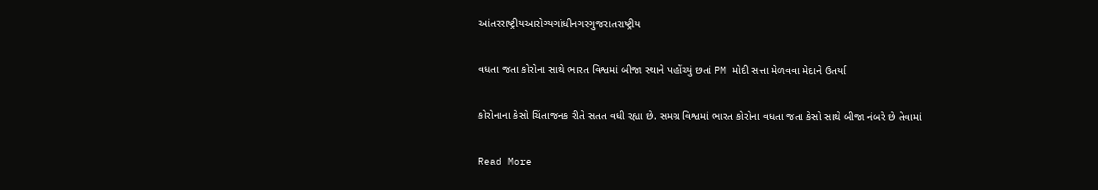આંતરરાષ્ટ્રીયઆરોગ્યગાંધીનગરગુજરાતરાષ્ટ્રીય

વધતા જતા કોરોના સાથે ભારત વિશ્વમાં બીજા સ્થાને પહોંચ્યું છતાં PM મોદી સત્તા મેળવવા મેદાને ઉતર્યા

કોરોનાના કેસો ચિંતાજનક રીતે સતત વધી રહ્યા છે. સમગ્ર વિશ્વમાં ભારત કોરોના વધતા જતા કેસો સાથે બીજા નંબરે છે તેવામાં

Read More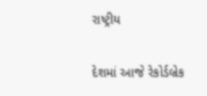રાષ્ટ્રીય

દેશમાં આજે રેકોર્ડબ્રેક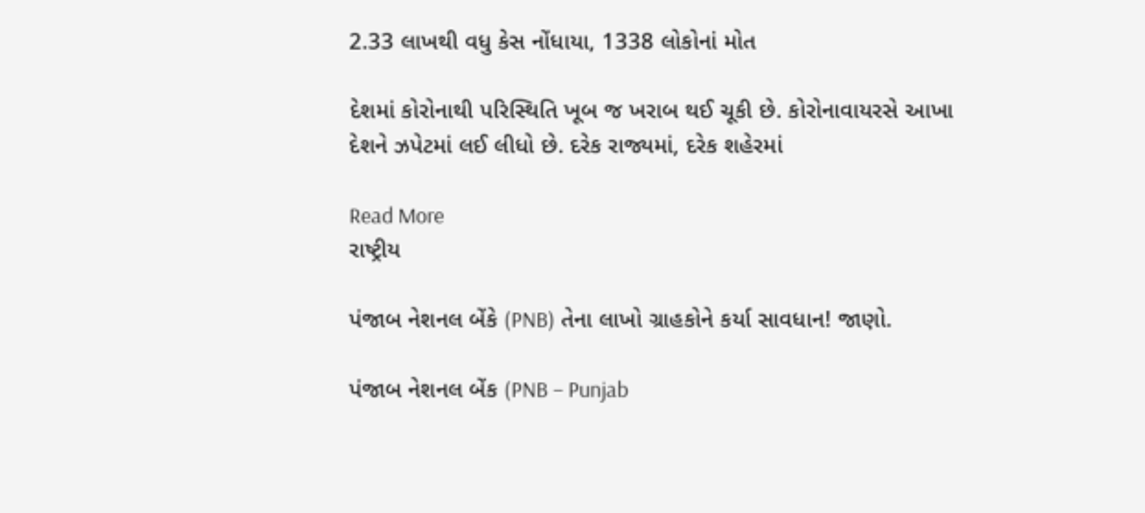2.33 લાખથી વધુ કેસ નોંધાયા, 1338 લોકોનાં મોત

દેશમાં કોરોનાથી પરિસ્થિતિ ખૂબ જ ખરાબ થઈ ચૂકી છે. કોરોનાવાયરસે આખા દેશને ઝપેટમાં લઈ લીધો છે. દરેક રાજ્યમાં, દરેક શહેરમાં

Read More
રાષ્ટ્રીય

પંજાબ નેશનલ બેંકે (PNB) તેના લાખો ગ્રાહકોને કર્યા સાવધાન! જાણો.

પંજાબ નેશનલ બેંક (PNB – Punjab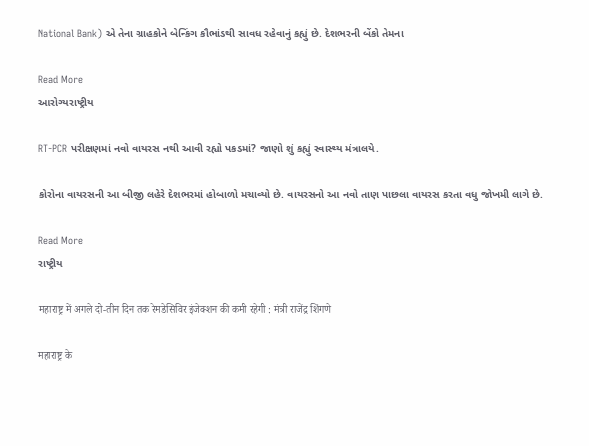National Bank) એ તેના ગ્રાહકોને બેન્કિંગ કૌભાંડથી સાવધ રહેવાનું કહ્યું છે. દેશભરની બેંકો તેમના

Read More
આરોગ્યરાષ્ટ્રીય

RT-PCR પરીક્ષણમાં નવો વાયરસ નથી આવી રહ્યો પકડમાં? જાણો શું કહ્યું સ્વાસ્થ્ય મંત્રાલયે.

કોરોના વાયરસની આ બીજી લહેરે દેશભરમાં હોબાળો મચાવ્યો છે. વાયરસનો આ નવો તાણ પાછલા વાયરસ કરતા વધુ જોખમી લાગે છે.

Read More
રાષ્ટ્રીય

महाराष्ट्र में अगले दो-तीन दिन तक रेमडेसिविर इंजेक्शन की कमी रहेगी : मंत्री राजेंद्र शिंगणे

महाराष्ट्र के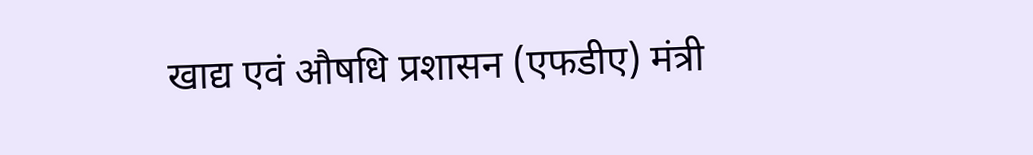खाद्य एवं औषधि प्रशासन (एफडीए) मंत्री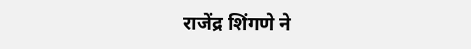राजेंद्र शिंगणे ने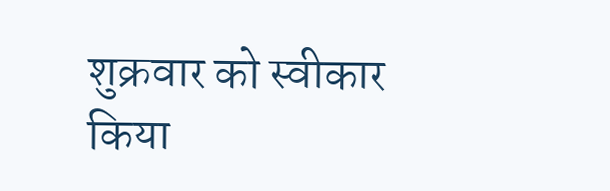शुक्रवार को स्वीकार किया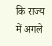कि राज्य में अगले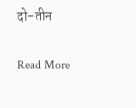दो-तीन

Read More